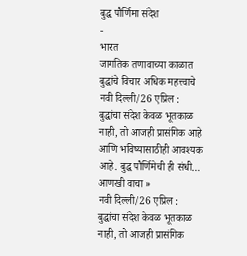बुद्ध पौर्णिमा संदेश
-
भारत
जागतिक तणावाच्या काळात बुद्धांचे विचार अधिक महत्त्वाचे
नवी दिल्ली/26 एप्रिल : बुद्धांचा संदेश केवळ भूतकाळ नाही, तो आजही प्रासंगिक आहे आणि भविष्यासाठीही आवश्यक आहे. बुद्ध पौर्णिमेची ही संधी…
आणखी वाचा »
नवी दिल्ली/26 एप्रिल : बुद्धांचा संदेश केवळ भूतकाळ नाही, तो आजही प्रासंगिक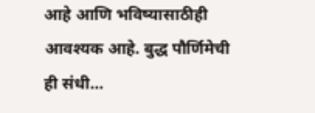आहे आणि भविष्यासाठीही आवश्यक आहे. बुद्ध पौर्णिमेची ही संधी…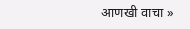आणखी वाचा »